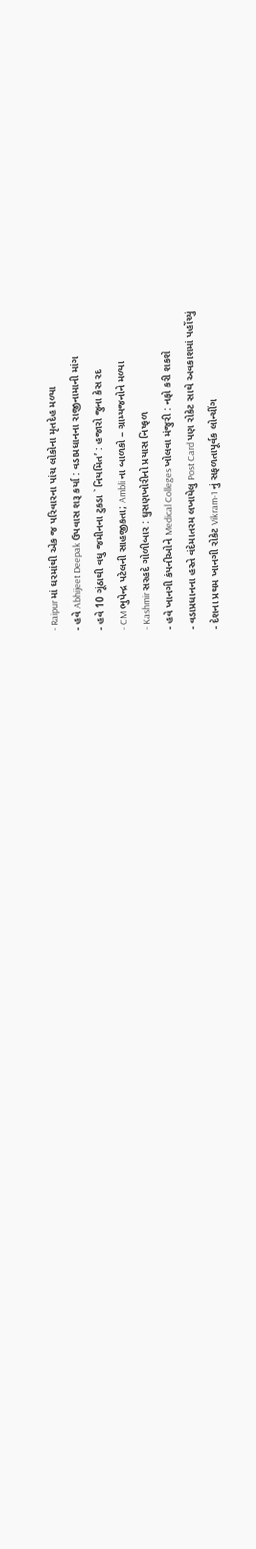- Raipur માં ઘરમાંથી એક જ પરિવારના પાંચ લોકોના મૃતદેહ મળ્યા
- હવે Abhijeet Deepak ઉપવાસ શરૂ કર્યા : વડાપ્રધાનના રાજીનામાની માંગ
- હવે 10 ગૂંઠાથી વધુ જમીનના ટુકડા `નિયમિત’ : હજારો જુના કેસ રદ
- CM ભુપેન્દ્ર પટેલની સાહજીકતા; Ambli ના બાળકો – ગ્રામ્યજનોને મળ્યા
- Kashmir સરહદે ગોળીબાર : ઘુસણખોરીનો પ્રયાસ નિષ્ફળ
- હવે ખાનગી કંપનીઓને Medical Colleges ખોલવા મંજુરી : નફો કરી શકશે
- વડાપ્રધાનના હસ્તે વંદેમાતરમ લખાયેલુ Post Card પણ રોકેટ સાથે અવકાશમાં પહોંચ્યું
- દેશના પ્રથમ ખાનગી રોકેટ Vikram-1 નું સફળતાપૂર્વક લોન્ચીંગ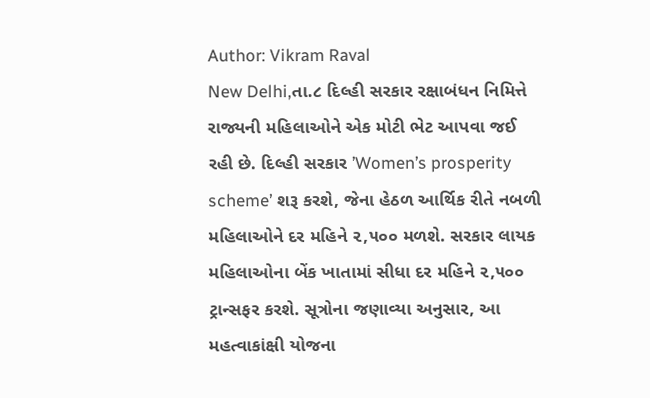Author: Vikram Raval
New Delhi,તા.૮ દિલ્હી સરકાર રક્ષાબંધન નિમિત્તે રાજ્યની મહિલાઓને એક મોટી ભેટ આપવા જઈ રહી છે. દિલ્હી સરકાર ’Women’s prosperity scheme’ શરૂ કરશે, જેના હેઠળ આર્થિક રીતે નબળી મહિલાઓને દર મહિને ૨,૫૦૦ મળશે. સરકાર લાયક મહિલાઓના બેંક ખાતામાં સીધા દર મહિને ૨,૫૦૦ ટ્રાન્સફર કરશે. સૂત્રોના જણાવ્યા અનુસાર, આ મહત્વાકાંક્ષી યોજના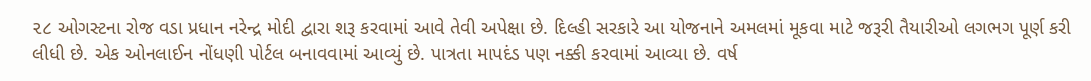૨૮ ઓગસ્ટના રોજ વડા પ્રધાન નરેન્દ્ર મોદી દ્વારા શરૂ કરવામાં આવે તેવી અપેક્ષા છે. દિલ્હી સરકારે આ યોજનાને અમલમાં મૂકવા માટે જરૂરી તૈયારીઓ લગભગ પૂર્ણ કરી લીધી છે. એક ઓનલાઈન નોંધણી પોર્ટલ બનાવવામાં આવ્યું છે. પાત્રતા માપદંડ પણ નક્કી કરવામાં આવ્યા છે. વર્ષ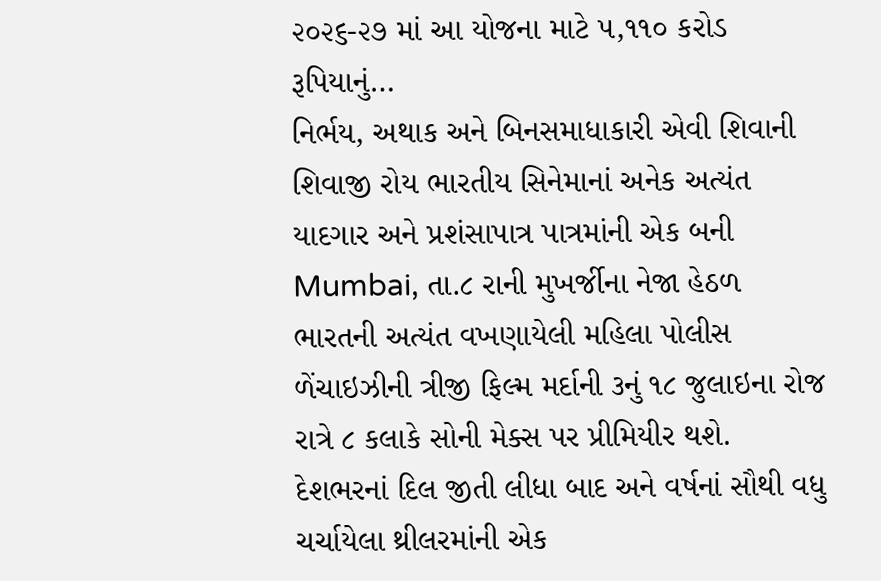૨૦૨૬-૨૭ માં આ યોજના માટે ૫,૧૧૦ કરોડ રૂપિયાનું…
નિર્ભય, અથાક અને બિનસમાધાકારી એવી શિવાની શિવાજી રોય ભારતીય સિનેમાનાં અનેક અત્યંત યાદગાર અને પ્રશંસાપાત્ર પાત્રમાંની એક બની Mumbai, તા.૮ રાની મુખર્જીના નેજા હેઠળ ભારતની અત્યંત વખણાયેલી મહિલા પોલીસ ળેંચાઇઝીની ત્રીજી ફિલ્મ મર્દાની ૩નું ૧૮ જુલાઇના રોજ રાત્રે ૮ કલાકે સોની મેક્સ પર પ્રીમિયીર થશે. દેશભરનાં દિલ જીતી લીધા બાદ અને વર્ષનાં સૌથી વધુ ચર્ચાયેલા થ્રીલરમાંની એક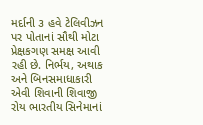મર્દાની ૩ હવે ટેલિવીઝન પર પોતાનાં સૌથી મોટા પ્રેક્ષકગણ સમક્ષ આવી રહી છે. નિર્ભય, અથાક અને બિનસમાધાકારી એવી શિવાની શિવાજી રોય ભારતીય સિનેમાનાં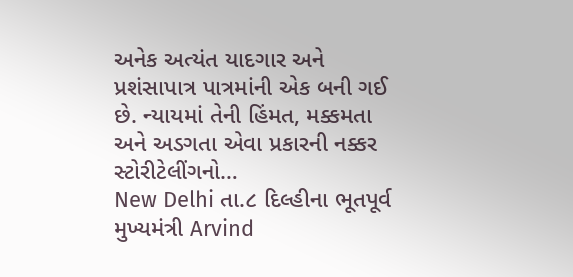અનેક અત્યંત યાદગાર અને પ્રશંસાપાત્ર પાત્રમાંની એક બની ગઈ છે. ન્યાયમાં તેની હિંમત, મક્કમતા અને અડગતા એવા પ્રકારની નક્કર સ્ટોરીટેલીંગનો…
New Delhi તા.૮ દિલ્હીના ભૂતપૂર્વ મુખ્યમંત્રી Arvind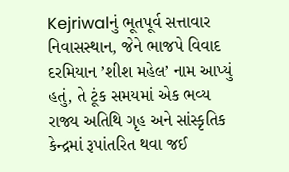Kejriwalનું ભૂતપૂર્વ સત્તાવાર નિવાસસ્થાન, જેને ભાજપે વિવાદ દરમિયાન ’શીશ મહેલ’ નામ આપ્યું હતું, તે ટૂંક સમયમાં એક ભવ્ય રાજ્ય અતિથિ ગૃહ અને સાંસ્કૃતિક કેન્દ્રમાં રૂપાંતરિત થવા જઈ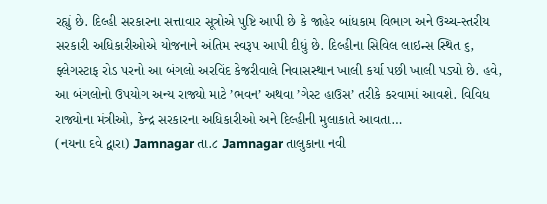રહ્યું છે. દિલ્હી સરકારના સત્તાવાર સૂત્રોએ પુષ્ટિ આપી છે કે જાહેર બાંધકામ વિભાગ અને ઉચ્ચ-સ્તરીય સરકારી અધિકારીઓએ યોજનાને અંતિમ સ્વરૂપ આપી દીધું છે. દિલ્હીના સિવિલ લાઇન્સ સ્થિત ૬, ફ્લેગસ્ટાફ રોડ પરનો આ બંગલો અરવિંદ કેજરીવાલે નિવાસસ્થાન ખાલી કર્યા પછી ખાલી પડ્યો છે. હવે, આ બંગલોનો ઉપયોગ અન્ય રાજ્યો માટે ’ભવન’ અથવા ’ગેસ્ટ હાઉસ’ તરીકે કરવામાં આવશે. વિવિધ રાજ્યોના મંત્રીઓ, કેન્દ્ર સરકારના અધિકારીઓ અને દિલ્હીની મુલાકાતે આવતા…
(નયના દવે દ્વારા) Jamnagar તા.૮ Jamnagar તાલુકાના નવી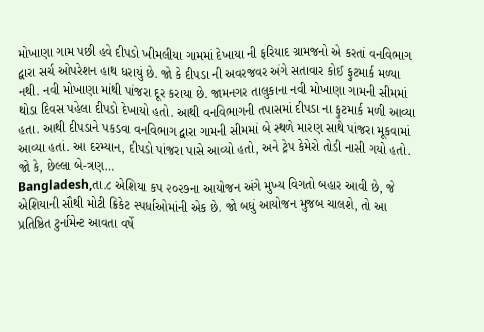મોખાણા ગામ પછી હવે દીપડો ખીમલીયા ગામમાં દેખાયા ની ફરિયાદ ગ્રામજનો એ કરતાં વનવિભાગ દ્વારા સર્ચ ઓપરેશન હાથ ધરાયું છે. જો કે દીપડા ની અવરજવર અંગે સતાવાર કોઈ ફુટમાર્ક મળ્યા નથી. નવી મોખાણા માંથી પાંજરા દૂર કરાયા છે. જામનગર તાલુકાના નવી મોખાણા ગામની સીમમાં થોડા દિવસ પહેલા દીપડો દેખાયો હતો. આથી વનવિભાગની તપાસમાં દીપડા ના ફુટમાર્ક મળી આવ્યા હતા. આથી દીપડાને પકડવા વનવિભાગ દ્વારા ગામની સીમમાં બે સ્થળે મારણ સાથે પાંજરા મૂકવામાં આવ્યા હતાં. આ દરમ્યાન, દીપડો પાંજરા પાસે આવ્યો હતો, અને ટ્રેપ કેમેરો તોડી નાસી ગયો હતો. જો કે, છેલ્લા બે-ત્રણ…
Bangladesh,તા.૮ એશિયા કપ ૨૦૨૭ના આયોજન અંગે મુખ્ય વિગતો બહાર આવી છે, જે એશિયાની સૌથી મોટી ક્રિકેટ સ્પર્ધાઓમાંની એક છે. જો બધું આયોજન મુજબ ચાલશે, તો આ પ્રતિષ્ઠિત ટુર્નામેન્ટ આવતા વર્ષે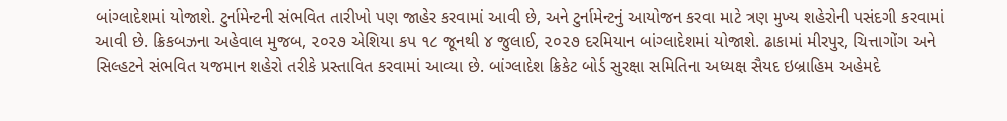બાંગ્લાદેશમાં યોજાશે. ટુર્નામેન્ટની સંભવિત તારીખો પણ જાહેર કરવામાં આવી છે, અને ટુર્નામેન્ટનું આયોજન કરવા માટે ત્રણ મુખ્ય શહેરોની પસંદગી કરવામાં આવી છે. ક્રિકબઝના અહેવાલ મુજબ, ૨૦૨૭ એશિયા કપ ૧૮ જૂનથી ૪ જુલાઈ, ૨૦૨૭ દરમિયાન બાંગ્લાદેશમાં યોજાશે. ઢાકામાં મીરપુર, ચિત્તાગોંગ અને સિલ્હટને સંભવિત યજમાન શહેરો તરીકે પ્રસ્તાવિત કરવામાં આવ્યા છે. બાંગ્લાદેશ ક્રિકેટ બોર્ડ સુરક્ષા સમિતિના અધ્યક્ષ સૈયદ ઇબ્રાહિમ અહેમદે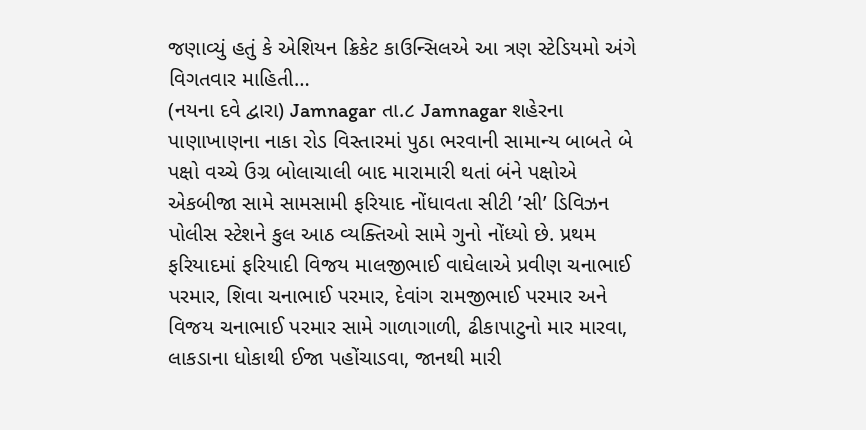જણાવ્યું હતું કે એશિયન ક્રિકેટ કાઉન્સિલએ આ ત્રણ સ્ટેડિયમો અંગે વિગતવાર માહિતી…
(નયના દવે દ્વારા) Jamnagar તા.૮ Jamnagar શહેરના પાણાખાણના નાકા રોડ વિસ્તારમાં પુઠા ભરવાની સામાન્ય બાબતે બે પક્ષો વચ્ચે ઉગ્ર બોલાચાલી બાદ મારામારી થતાં બંને પક્ષોએ એકબીજા સામે સામસામી ફરિયાદ નોંધાવતા સીટી ’સી’ ડિવિઝન પોલીસ સ્ટેશને કુલ આઠ વ્યક્તિઓ સામે ગુનો નોંધ્યો છે. પ્રથમ ફરિયાદમાં ફરિયાદી વિજય માલજીભાઈ વાઘેલાએ પ્રવીણ ચનાભાઈ પરમાર, શિવા ચનાભાઈ પરમાર, દેવાંગ રામજીભાઈ પરમાર અને વિજય ચનાભાઈ પરમાર સામે ગાળાગાળી, ઢીકાપાટુનો માર મારવા, લાકડાના ધોકાથી ઈજા પહોંચાડવા, જાનથી મારી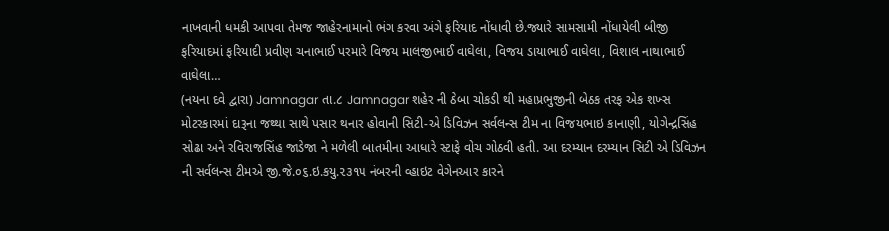નાખવાની ધમકી આપવા તેમજ જાહેરનામાનો ભંગ કરવા અંગે ફરિયાદ નોંધાવી છે.જ્યારે સામસામી નોંધાયેલી બીજી ફરિયાદમાં ફરિયાદી પ્રવીણ ચનાભાઈ પરમારે વિજય માલજીભાઈ વાઘેલા, વિજય ડાયાભાઈ વાઘેલા, વિશાલ નાથાભાઈ વાઘેલા…
(નયના દવે દ્વારા) Jamnagar તા.૮ Jamnagar શહેર ની ઠેબા ચોકડી થી મહાપ્રભુજીની બેઠક તરફ એક શખ્સ મોટરકારમાં દારૂના જથ્થા સાથે પસાર થનાર હોવાની સિટી-એ ડિવિઝન સર્વલન્સ ટીમ ના વિજયભાઇ કાનાણી, યોગેન્દ્રસિંહ સોઢા અને રવિરાજસિંહ જાડેજા ને મળેલી બાતમીના આધારે સ્ટાફે વોચ ગોઠવી હતી. આ દરમ્યાન દરમ્યાન સિટી એ ડિવિઝન ની સર્વલન્સ ટીમએ જી.જે.૦૬.ઇ.કયુ.૨૩૧૫ નંબરની વ્હાઇટ વેગેનઆર કારને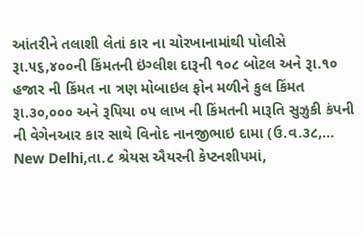આંતરીને તલાશી લેતાં કાર ના ચોરખાનામાંથી પોલીસે રૂા.૫૬,૪૦૦ની કિંમતની ઇંગ્લીશ દારૂની ૧૦૮ બોટલ અને રૂા.૧૦ હજાર ની કિંમત ના ત્રણ મોબાઇલ ફોન મળીને કુલ કિંમત રૂા.૩૦,૦૦૦ અને રૂપિયા ૦૫ લાખ ની કિંમતની મારૂતિ સુઝુકી કંપની ની વેગેનઆર કાર સાથે વિનોદ નાનજીભાઇ દામા (ઉ.વ.૩૮,…
New Delhi,તા.૮ શ્રેયસ ઐયરની કેપ્ટનશીપમાં,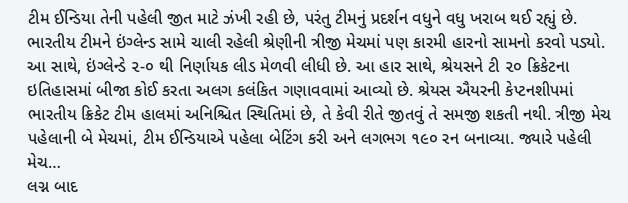ટીમ ઈન્ડિયા તેની પહેલી જીત માટે ઝંખી રહી છે, પરંતુ ટીમનું પ્રદર્શન વધુને વધુ ખરાબ થઈ રહ્યું છે. ભારતીય ટીમને ઇંગ્લેન્ડ સામે ચાલી રહેલી શ્રેણીની ત્રીજી મેચમાં પણ કારમી હારનો સામનો કરવો પડ્યો. આ સાથે, ઇંગ્લેન્ડે ૨-૦ થી નિર્ણાયક લીડ મેળવી લીધી છે. આ હાર સાથે, શ્રેયસને ટી ૨૦ ક્રિકેટના ઇતિહાસમાં બીજા કોઈ કરતા અલગ કલંકિત ગણાવવામાં આવ્યો છે. શ્રેયસ ઐયરની કેપ્ટનશીપમાં ભારતીય ક્રિકેટ ટીમ હાલમાં અનિશ્ચિત સ્થિતિમાં છે, તે કેવી રીતે જીતવું તે સમજી શકતી નથી. ત્રીજી મેચ પહેલાની બે મેચમાં, ટીમ ઈન્ડિયાએ પહેલા બેટિંગ કરી અને લગભગ ૧૯૦ રન બનાવ્યા. જ્યારે પહેલી મેચ…
લગ્ન બાદ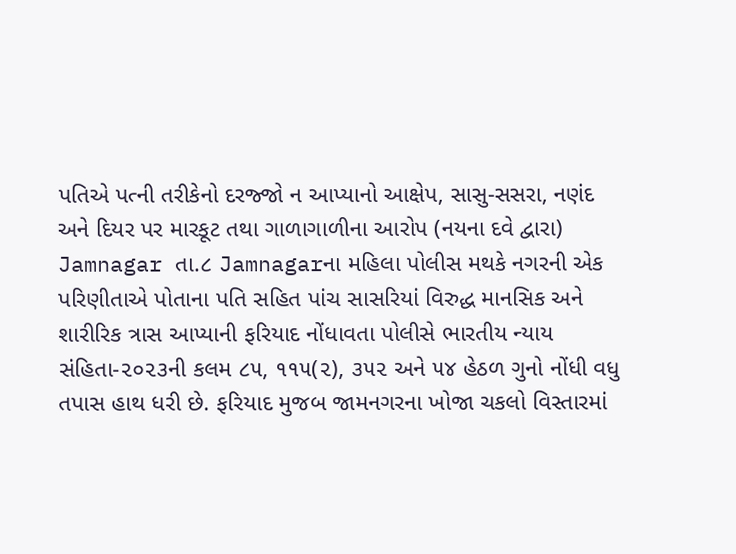પતિએ પત્ની તરીકેનો દરજ્જો ન આપ્યાનો આક્ષેપ, સાસુ-સસરા, નણંદ અને દિયર પર મારકૂટ તથા ગાળાગાળીના આરોપ (નયના દવે દ્વારા) Jamnagar તા.૮ Jamnagarના મહિલા પોલીસ મથકે નગરની એક પરિણીતાએ પોતાના પતિ સહિત પાંચ સાસરિયાં વિરુદ્ધ માનસિક અને શારીરિક ત્રાસ આપ્યાની ફરિયાદ નોંધાવતા પોલીસે ભારતીય ન્યાય સંહિતા-૨૦૨૩ની કલમ ૮૫, ૧૧૫(૨), ૩૫૨ અને ૫૪ હેઠળ ગુનો નોંધી વધુ તપાસ હાથ ધરી છે. ફરિયાદ મુજબ જામનગરના ખોજા ચકલો વિસ્તારમાં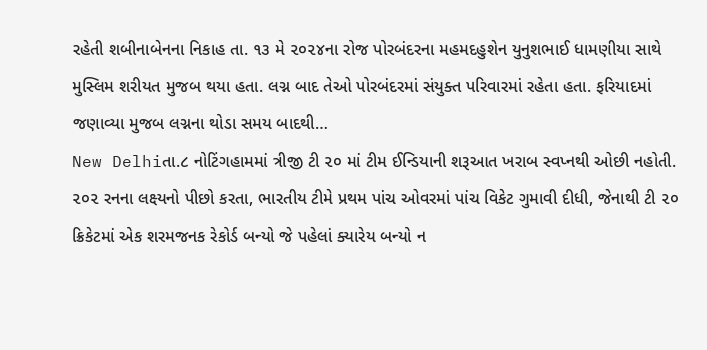રહેતી શબીનાબેનના નિકાહ તા. ૧૩ મે ૨૦૨૪ના રોજ પોરબંદરના મહમદહુશેન યુનુશભાઈ ધામણીયા સાથે મુસ્લિમ શરીયત મુજબ થયા હતા. લગ્ન બાદ તેઓ પોરબંદરમાં સંયુક્ત પરિવારમાં રહેતા હતા. ફરિયાદમાં જણાવ્યા મુજબ લગ્નના થોડા સમય બાદથી…
New Delhiતા.૮ નોટિંગહામમાં ત્રીજી ટી ૨૦ માં ટીમ ઈન્ડિયાની શરૂઆત ખરાબ સ્વપ્નથી ઓછી નહોતી. ૨૦૨ રનના લક્ષ્યનો પીછો કરતા, ભારતીય ટીમે પ્રથમ પાંચ ઓવરમાં પાંચ વિકેટ ગુમાવી દીધી, જેનાથી ટી ૨૦ ક્રિકેટમાં એક શરમજનક રેકોર્ડ બન્યો જે પહેલાં ક્યારેય બન્યો ન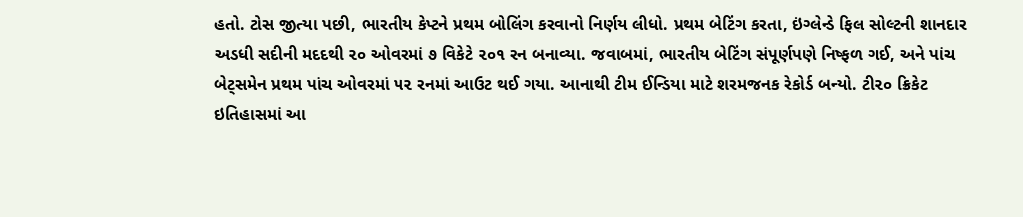હતો. ટોસ જીત્યા પછી, ભારતીય કેપ્ટને પ્રથમ બોલિંગ કરવાનો નિર્ણય લીધો. પ્રથમ બેટિંગ કરતા, ઇંગ્લેન્ડે ફિલ સોલ્ટની શાનદાર અડધી સદીની મદદથી ૨૦ ઓવરમાં ૭ વિકેટે ૨૦૧ રન બનાવ્યા. જવાબમાં, ભારતીય બેટિંગ સંપૂર્ણપણે નિષ્ફળ ગઈ, અને પાંચ બેટ્સમેન પ્રથમ પાંચ ઓવરમાં ૫૨ રનમાં આઉટ થઈ ગયા. આનાથી ટીમ ઈન્ડિયા માટે શરમજનક રેકોર્ડ બન્યો. ટી૨૦ ક્રિકેટ ઇતિહાસમાં આ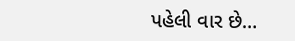પહેલી વાર છે…